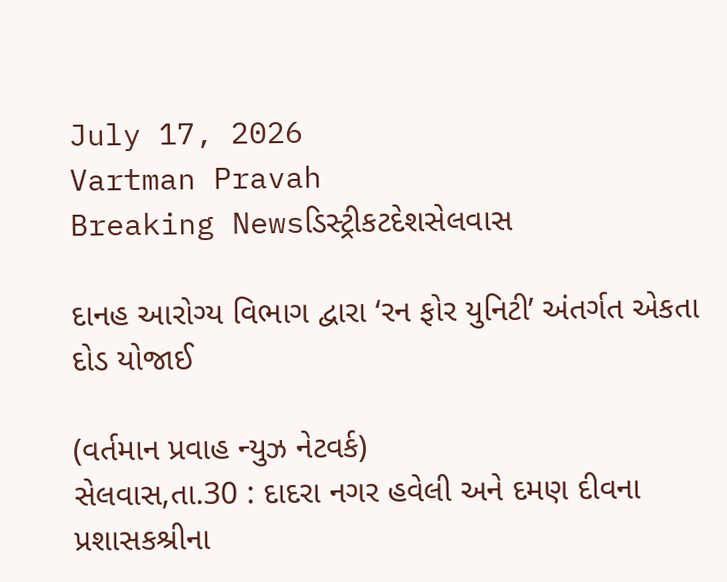July 17, 2026
Vartman Pravah
Breaking Newsડિસ્ટ્રીકટદેશસેલવાસ

દાનહ આરોગ્‍ય વિભાગ દ્વારા ‘રન ફોર યુનિટી’ અંતર્ગત એકતા દોડ યોજાઈ

(વર્તમાન પ્રવાહ ન્‍યુઝ નેટવર્ક)
સેલવાસ,તા.30 : દાદરા નગર હવેલી અને દમણ દીવના પ્રશાસકશ્રીના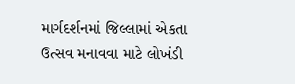માર્ગદર્શનમાં જિલ્લામાં એકતા ઉત્‍સવ મનાવવા માટે લોખંડી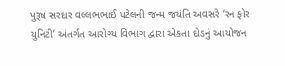પુરૂષ સરદાર વલ્લભભાઈ પટેલની જન્‍મ જયંતિ અવસરે ‘રન ફોર યુનિટી’ અંતર્ગત આરોગ્‍ય વિભાગ દ્વારા એકતા દોડનું આયોજન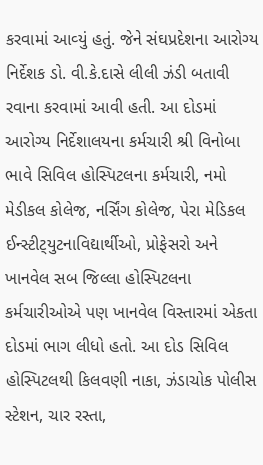કરવામાં આવ્‍યું હતું. જેને સંઘપ્રદેશના આરોગ્‍ય નિર્દેશક ડો. વી.કે.દાસે લીલી ઝંડી બતાવી રવાના કરવામાં આવી હતી. આ દોડમાં આરોગ્‍ય નિર્દેશાલયના કર્મચારી શ્રી વિનોબા ભાવે સિવિલ હોસ્‍પિટલના કર્મચારી, નમો મેડીકલ કોલેજ, નર્સિંગ કોલેજ, પેરા મેડિકલ ઈન્‍સ્‍ટીટ્‍યુટનાવિદ્યાર્થીઓ, પ્રોફેસરો અને ખાનવેલ સબ જિલ્લા હોસ્‍પિટલના કર્મચારીઓએ પણ ખાનવેલ વિસ્‍તારમાં એકતા દોડમાં ભાગ લીધો હતો. આ દોડ સિવિલ હોસ્‍પિટલથી કિલવણી નાકા, ઝંડાચોક પોલીસ સ્‍ટેશન, ચાર રસ્‍તા,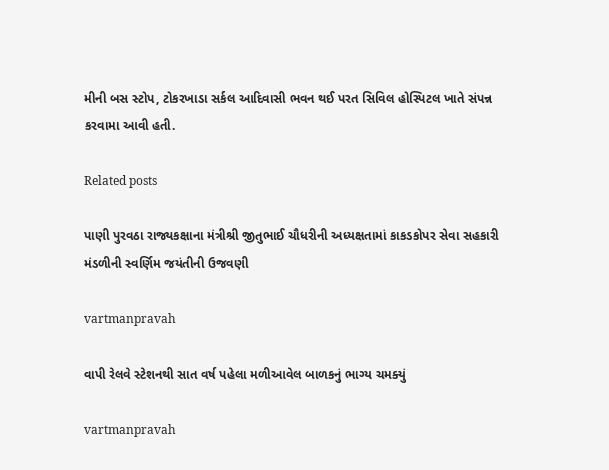મીની બસ સ્‍ટોપ, ટોકરખાડા સર્કલ આદિવાસી ભવન થઈ પરત સિવિલ હોસ્‍પિટલ ખાતે સંપન્ન કરવામા આવી હતી.

Related posts

પાણી પુરવઠા રાજ્યકક્ષાના મંત્રીશ્રી જીતુભાઈ ચૌધરીની અધ્યક્ષતામાં કાકડકોપર સેવા સહકારી મંડળીની સ્વર્ણિમ જયંતીની ઉજવણી

vartmanpravah

વાપી રેલવે સ્‍ટેશનથી સાત વર્ષ પહેલા મળીઆવેલ બાળકનું ભાગ્‍ય ચમક્‍યું

vartmanpravah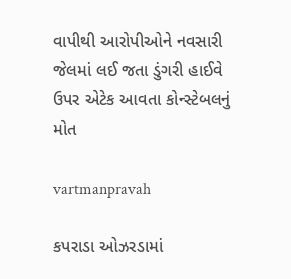વાપીથી આરોપીઓને નવસારી જેલમાં લઈ જતા ડુંગરી હાઈવે ઉપર એટેક આવતા કોન્‍સ્‍ટેબલનું મોત

vartmanpravah

કપરાડા ઓઝરડામાં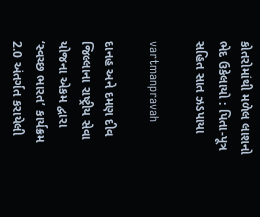કોતરોમાંથી મળેલ લાશનો ભેદ ઉકેલાયો : પિતા-પૂત્ર સહિત સાત ઝડપાયા

vartmanpravah

દાનહ અને દમણ દીવ જિલ્લાના રાષ્ટ્રીય સેવા યોજના એકમ દ્વારા ‘સ્‍વચ્‍છ ભારત’ કાર્યક્રમ 2.0 અંતર્ગત કરાયેલી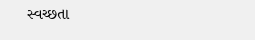સ્‍વચ્‍છતા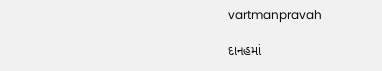vartmanpravah

દાનહમાં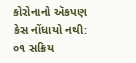કોરોનાનો ઍકપણ કેસ નોંધાયો નથી: ૦૧ સક્રિય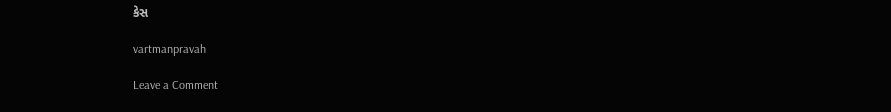કેસ

vartmanpravah

Leave a Comment